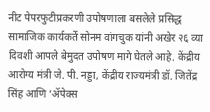नीट पेपरफुटीप्रकरणी उपोषणाला बसलेले प्रसिद्ध सामाजिक कार्यकर्ते सोनम वांगचुक यांनी अखेर २६ व्या दिवशी आपले बेमुदत उपोषण मागे घेतले आहे. केंद्रीय आरोग्य मंत्री जे. पी. नड्डा, केंद्रीय राज्यमंत्री डॉ. जितेंद्र सिंह आणि ‘ॲपेक्स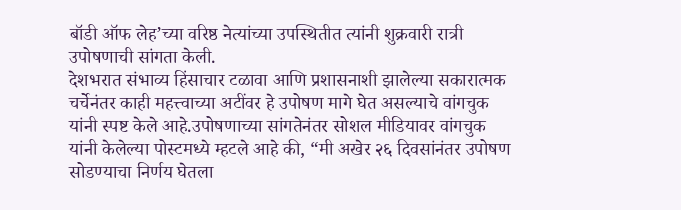बॉडी ऑफ लेह’च्या वरिष्ठ नेत्यांच्या उपस्थितीत त्यांनी शुक्रवारी रात्री उपोषणाची सांगता केली.
देशभरात संभाव्य हिंसाचार टळावा आणि प्रशासनाशी झालेल्या सकारात्मक चर्चेनंतर काही महत्त्वाच्या अटींवर हे उपोषण मागे घेत असल्याचे वांगचुक यांनी स्पष्ट केले आहे.उपोषणाच्या सांगतेनंतर सोशल मीडियावर वांगचुक यांनी केलेल्या पोस्टमध्ये म्हटले आहे की, “मी अखेर २६ दिवसांनंतर उपोषण सोडण्याचा निर्णय घेतला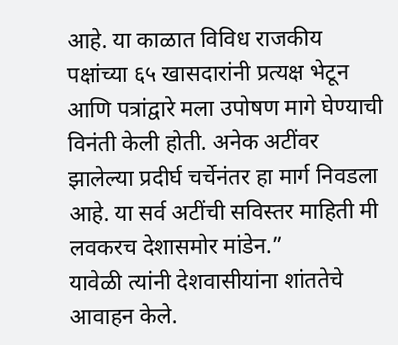आहे. या काळात विविध राजकीय पक्षांच्या ६५ खासदारांनी प्रत्यक्ष भेटून आणि पत्रांद्वारे मला उपोषण मागे घेण्याची विनंती केली होती. अनेक अटींवर झालेल्या प्रदीर्घ चर्चेनंतर हा मार्ग निवडला आहे. या सर्व अटींची सविस्तर माहिती मी लवकरच देशासमोर मांडेन.”
यावेळी त्यांनी देशवासीयांना शांततेचे आवाहन केले.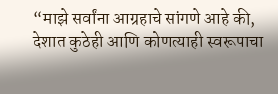“माझे सर्वांना आग्रहाचे सांगणे आहे की, देशात कुठेही आणि कोणत्याही स्वरूपाचा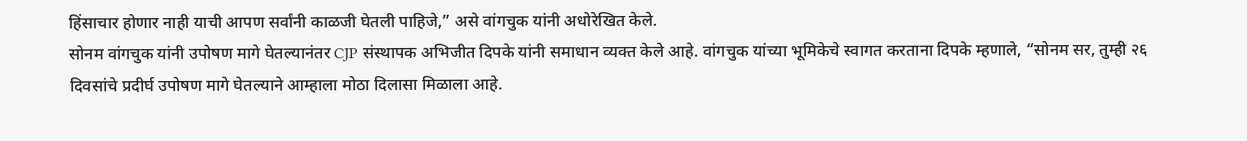हिंसाचार होणार नाही याची आपण सर्वांनी काळजी घेतली पाहिजे,” असे वांगचुक यांनी अधोरेखित केले.
सोनम वांगचुक यांनी उपोषण मागे घेतल्यानंतर CJP संस्थापक अभिजीत दिपके यांनी समाधान व्यक्त केले आहे. वांगचुक यांच्या भूमिकेचे स्वागत करताना दिपके म्हणाले, “सोनम सर, तुम्ही २६ दिवसांचे प्रदीर्घ उपोषण मागे घेतल्याने आम्हाला मोठा दिलासा मिळाला आहे.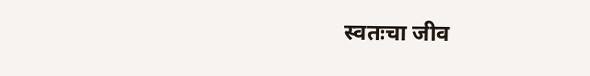स्वतःचा जीव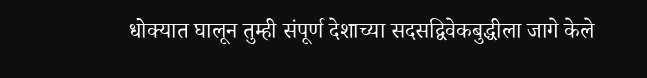धोक्यात घालून तुम्ही संपूर्ण देशाच्या सदसद्विवेकबुद्धीला जागे केले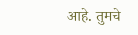आहे. तुमचे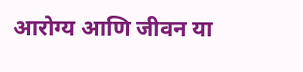आरोग्य आणि जीवन या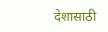देशासाठी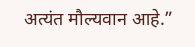अत्यंत मौल्यवान आहे.”